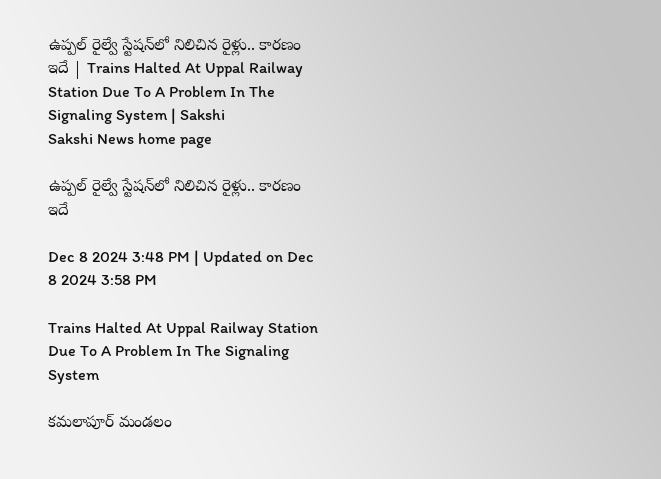ఉప్పల్‌ రైల్వే స్టేషన్‌లో నిలిచిన రైళ్లు.. కారణం ఇదే | Trains Halted At Uppal Railway Station Due To A Problem In The Signaling System | Sakshi
Sakshi News home page

ఉప్పల్‌ రైల్వే స్టేషన్‌లో నిలిచిన రైళ్లు.. కారణం ఇదే

Dec 8 2024 3:48 PM | Updated on Dec 8 2024 3:58 PM

Trains Halted At Uppal Railway Station Due To A Problem In The Signaling System

కమలాపూర్ మండలం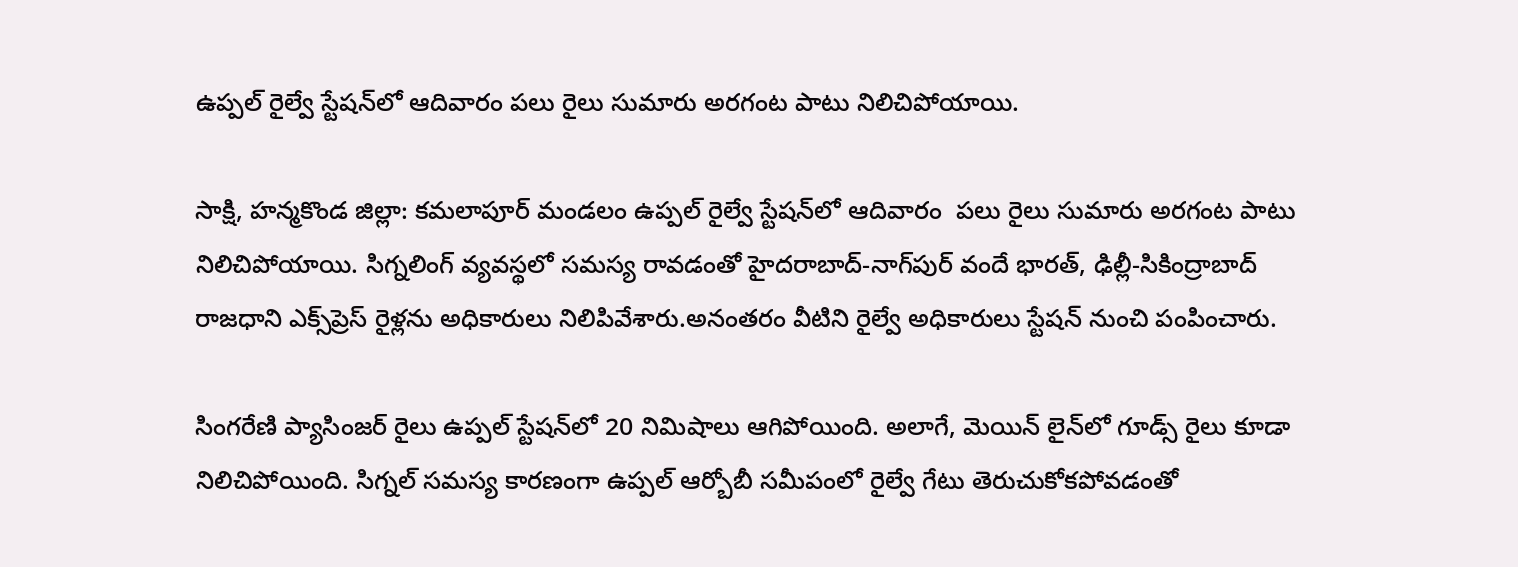ఉప్పల్ రైల్వే స్టేషన్‌లో ఆదివారం పలు రైలు సుమారు అరగంట పాటు నిలిచిపోయాయి.

సాక్షి, హన్మకొండ జిల్లా: కమలాపూర్ మండలం ఉప్పల్ రైల్వే స్టేషన్‌లో ఆదివారం  పలు రైలు సుమారు అరగంట పాటు నిలిచిపోయాయి. సిగ్నలింగ్‌ వ్యవస్థలో సమస్య రావడంతో హైదరాబాద్‌-నాగ్‌పుర్‌ వందే భారత్‌, ఢిల్లీ-సికింద్రాబాద్‌ రాజధాని ఎక్స్‌ప్రెస్‌ రైళ్లను అధికారులు నిలిపివేశారు.అనంతరం వీటిని రైల్వే అధికారులు స్టేషన్‌ నుంచి పంపించారు.

సింగరేణి ప్యాసింజర్ రైలు ఉప్పల్ స్టేషన్‌లో 20 నిమిషాలు ఆగిపోయింది. అలాగే, మెయిన్ లైన్‌లో గూడ్స్ రైలు కూడా నిలిచిపోయింది. సిగ్నల్ సమస్య కారణంగా ఉప్పల్ ఆర్బోబీ సమీపంలో రైల్వే గేటు తెరుచుకోకపోవడంతో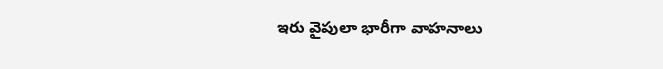ఇరు వైపులా భారీగా వాహనాలు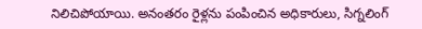నిలిచిపోయాయి. అనంతరం రైళ్లను పంపించిన అధికారులు, సిగ్నలింగ్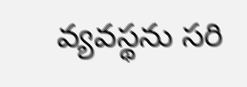వ్యవస్థను సరి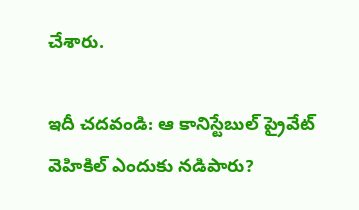చేశారు.

ఇదీ చదవండి: ఆ కానిస్టేబుల్‌ ప్రైవేట్‌ వెహికిల్‌ ఎందుకు నడిపారు?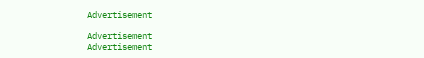Advertisement

Advertisement
Advertisement